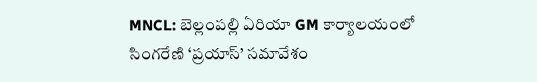MNCL: బెల్లంపల్లి ఏరియా GM కార్యాలయంలో సింగరేణి ‘ప్రయాస్’ సమావేశం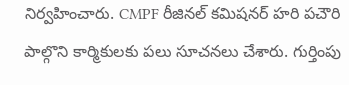నిర్వహించారు. CMPF రీజినల్ కమిషనర్ హరి పచౌరి పాల్గొని కార్మికులకు పలు సూచనలు చేశారు. గుర్తింపు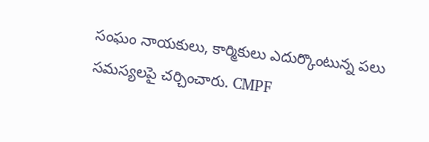సంఘం నాయకులు, కార్మికులు ఎదుర్కొంటున్న పలు సమస్యలపై చర్చించారు. CMPF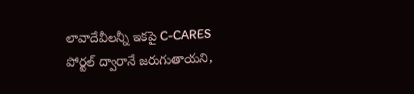లావాదేవీలన్నీ ఇకపై C-CARES పోర్టల్ ద్వారానే జరుగుతాయని,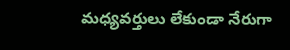మధ్యవర్తులు లేకుండా నేరుగా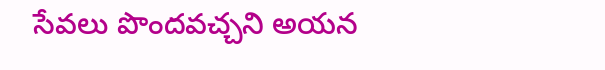సేవలు పొందవచ్చని అయన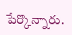పేర్కొన్నారు.